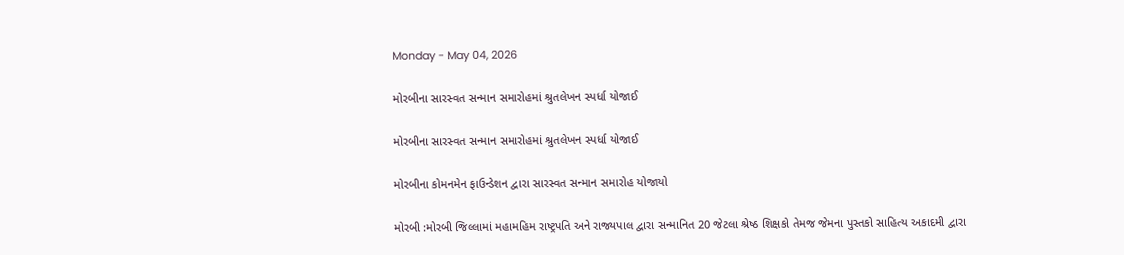Monday - May 04, 2026

મોરબીના સારસ્વત સન્માન સમારોહમાં શ્રુતલેખન સ્પર્ધા યોજાઈ

મોરબીના સારસ્વત સન્માન સમારોહમાં શ્રુતલેખન સ્પર્ધા યોજાઈ

મોરબીના કોમનમેન ફાઉન્ડેશન દ્વારા સારસ્વત સન્માન સમારોહ યોજાયો

મોરબી :મોરબી જિલ્લામાં મહામહિમ રાષ્ટ્રપતિ અને રાજ્યપાલ દ્વારા સન્માનિત 20 જેટલા શ્રેષ્ઠ શિક્ષકો તેમજ જેમના પુસ્તકો સાહિત્ય અકાદમી દ્વારા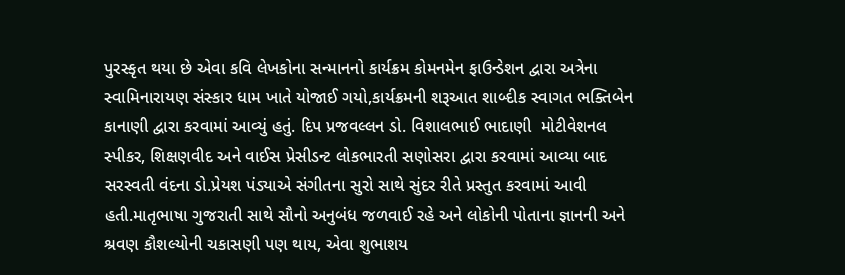પુરસ્કૃત થયા છે એવા કવિ લેખકોના સન્માનનો કાર્યક્રમ કોમનમેન ફાઉન્ડેશન દ્વારા અત્રેના સ્વામિનારાયણ સંસ્કાર ધામ ખાતે યોજાઈ ગયો,કાર્યક્રમની શરૂઆત શાબ્દીક સ્વાગત ભક્તિબેન કાનાણી દ્વારા કરવામાં આવ્યું હતું. દિપ પ્રજવલ્લન ડો. વિશાલભાઈ ભાદાણી  મોટીવેશનલ સ્પીકર, શિક્ષણવીદ અને વાઈસ પ્રેસીડન્ટ લોકભારતી સણોસરા દ્વારા કરવામાં આવ્યા બાદ સરસ્વતી વંદના ડો.પ્રેયશ પંડ્યાએ સંગીતના સુરો સાથે સુંદર રીતે પ્રસ્તુત કરવામાં આવી હતી.માતૃભાષા ગુજરાતી સાથે સૌનો અનુબંધ જળવાઈ રહે અને લોકોની પોતાના જ્ઞાનની અને શ્રવણ કૌશલ્યોની ચકાસણી પણ થાય, એવા શુભાશય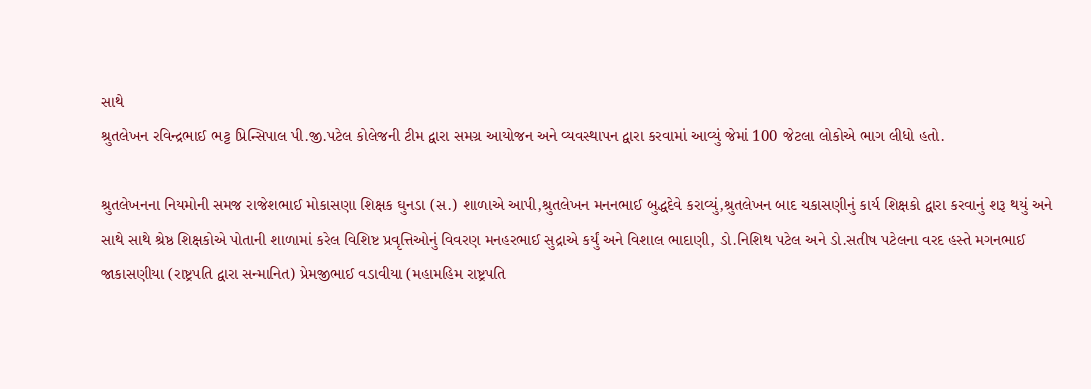સાથે
શ્રુતલેખન રવિન્દ્રભાઈ ભટ્ટ પ્રિન્સિપાલ પી.જી.પટેલ કોલેજની ટીમ દ્વારા સમગ્ર આયોજન અને વ્યવસ્થાપન દ્વારા કરવામાં આવ્યું જેમાં 100 જેટલા લોકોએ ભાગ લીધો હતો.

શ્રુતલેખનના નિયમોની સમજ રાજેશભાઈ મોકાસણા શિક્ષક ઘુનડા (સ.) શાળાએ આપી,શ્રુતલેખન મનનભાઈ બુદ્ધદેવે કરાવ્યું,શ્રુતલેખન બાદ ચકાસણીનું કાર્ય શિક્ષકો દ્વારા કરવાનું શરૂ થયું અને સાથે સાથે શ્રેષ્ઠ શિક્ષકોએ પોતાની શાળામાં કરેલ વિશિષ્ટ પ્રવૃત્તિઓનું વિવરણ મનહરભાઈ સુદ્રાએ કર્યું અને વિશાલ ભાદાણી, ડો.નિશિથ પટેલ અને ડો.સતીષ પટેલના વરદ હસ્તે મગનભાઈ જાકાસણીયા (રાષ્ટ્રપતિ દ્વારા સન્માનિત) પ્રેમજીભાઈ વડાવીયા (મહામહિમ રાષ્ટ્રપતિ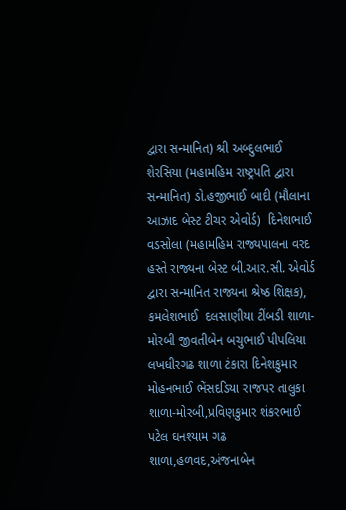દ્વારા સન્માનિત) શ્રી અબ્દુલભાઈ શેરસિયા (મહામહિમ રાષ્ટ્રપતિ દ્વારા સન્માનિત) ડો.હજીભાઈ બાદી (મૌલાના આઝાદ બેસ્ટ ટીચર એવોર્ડ)  દિનેશભાઈ વડસોલા (મહામહિમ રાજ્યપાલના વરદ હસ્તે રાજ્યના બેસ્ટ બી.આર.સી. એવોર્ડ દ્વારા સન્માનિત રાજ્યના શ્રેષ્ઠ શિક્ષક), કમલેશભાઈ  દલસાણીયા ટીંબડી શાળા-મોરબી જીવતીબેન બચુભાઈ પીપલિયા લખધીરગઢ શાળા ટંકારા દિનેશકુમાર મોહનભાઈ ભેંસદડિયા રાજપર તાલુકા શાળા-મોરબી,પ્રવિણકુમાર શંકરભાઈ પટેલ ઘનશ્યામ ગઢ શાળા,હળવદ,અંજનાબેન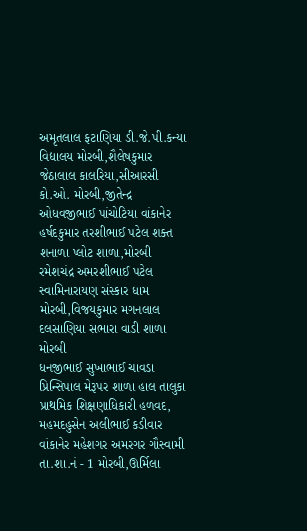અમૃતલાલ ફટાણિયા ડી.જે.પી.કન્યા વિદ્યાલય મોરબી,શૈલેષકુમાર જેઠાલાલ કાલરિયા,સીઆરસી કો.ઓ. મોરબી,જીતેન્દ્ર ઓધવજીભાઈ પાંચોટિયા વાંકાનેર હર્ષદકુમાર તરશીભાઈ પટેલ શક્ત શનાળા પ્લોટ શાળા,મોરબી
રમેશચંદ્ર અમરશીભાઈ પટેલ સ્વામિનારાયણ સંસ્કાર ધામ મોરબી,વિજયકુમાર મગનલાલ દલસાણિયા સભારા વાડી શાળા મોરબી
ધનજીભાઈ સુખાભાઈ ચાવડા પ્રિન્સિપાલ મેરૂપર શાળા હાલ તાલુકા પ્રાથમિક શિક્ષણાધિકારી હળવદ, મહમદહુસેન અલીભાઈ કડીવાર વાંકાનેર મહેશગર અમરગર ગૌસ્વામી તા.શા.નં - 1 મોરબી,ઊર્મિલા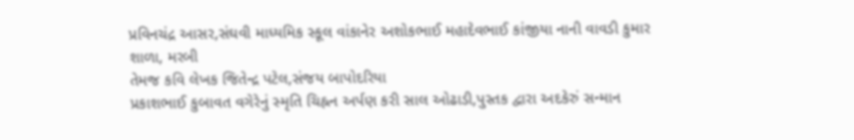પ્રવિનચંદ્ર આસર,સંઘવી માધ્યમિક સ્કૂલ વાંકાનેર અશોકભાઈ મહાદેવભાઈ કાંજીયા નાની વાવડી કુમાર શાળા, મરબી
તેમજ કવિ લેખક જિતેન્દ્ર પટેલ,સંજય બાપોદરિયા
પ્રકાશભાઈ કુબાવત વગેરેનું સ્મૃતિ ચિહ્નન અર્પણ કરી સાલ ઓઢાડી,પુસ્તક દ્વારા અદકેરું સન્માન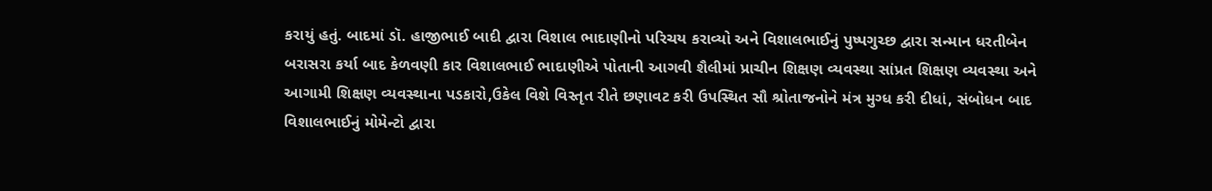કરાયું હતું. બાદમાં ડૉ. હાજીભાઈ બાદી દ્વારા વિશાલ ભાદાણીનો પરિચય કરાવ્યો અને વિશાલભાઈનું પુષ્પગુચ્છ દ્વારા સન્માન ધરતીબેન બરાસરા કર્યા બાદ કેળવણી કાર વિશાલભાઈ ભાદાણીએ પોતાની આગવી શૈલીમાં પ્રાચીન શિક્ષણ વ્યવસ્થા સાંપ્રત શિક્ષણ વ્યવસ્થા અને આગામી શિક્ષણ વ્યવસ્થાના પડકારો,ઉકેલ વિશે વિસ્તૃત રીતે છણાવટ કરી ઉપસ્થિત સૌ શ્રોતાજનોને મંત્ર મુગ્ધ કરી દીધાં, સંબોધન બાદ વિશાલભાઈનું મોમેન્ટો દ્વારા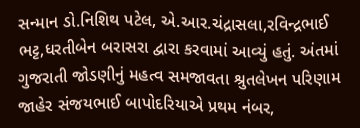સન્માન ડો.નિશિથ પટેલ, એ.આર.ચંદ્રાસલા,રવિન્દ્રભાઈ ભટ્ટ,ધરતીબેન બરાસરા દ્વારા કરવામાં આવ્યું હતું. અંતમાં ગુજરાતી જોડણીનું મહત્વ સમજાવતા શ્રુતલેખન પરિણામ જાહેર સંજયભાઈ બાપોદરિયાએ પ્રથમ નંબર,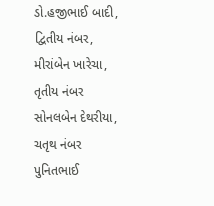ડો.હજીભાઈ બાદી, દ્વિતીય નંબર, મીરાંબેન ખારેચા, તૃતીય નંબર સોનલબેન દેથરીયા, ચતૃથ નંબર પુનિતભાઈ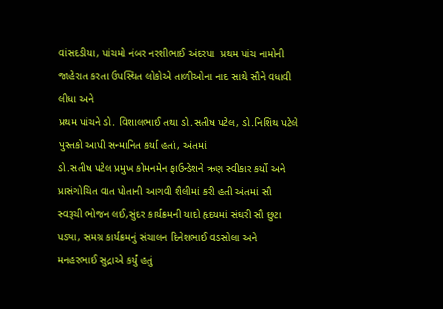વાંસદડીયા, પાંચમો નંબર નરશીભાઈ અંદરપા  પ્રથમ પાંચ નામોની જાહેરાત કરતા ઉપસ્થિત લોકોએ તાળીઓના નાદ સાથે સૌને વધાવી લીધા અને
પ્રથમ પાંચને ડો. વિશાલભાઈ તથા ડો.સતીષ પટેલ, ડો.નિશિથ પટેલે પુસ્તકો આપી સન્માનિત કર્યા હતાં, અંતમાં
ડો.સતીષ પટેલ પ્રમુખ કોમનમેન ફાઉન્ડેશને ઋણ સ્વીકાર કર્યો અને પ્રાસંગોચિત વાત પોતાની આગવી શૈલીમાં કરી હતી અંતમાં સૌ સ્વરૂચી ભોજન લઈ,સુંદર કાર્યક્રમની યાદો હૃદયમાં સંઘરી સૌ છુટા પડ્યા, સમગ્ર કાર્યક્રમનું સંચાલન દિનેશભાઈ વડસોલા અને મનહરભાઈ સુદ્રાએ કર્યું હતું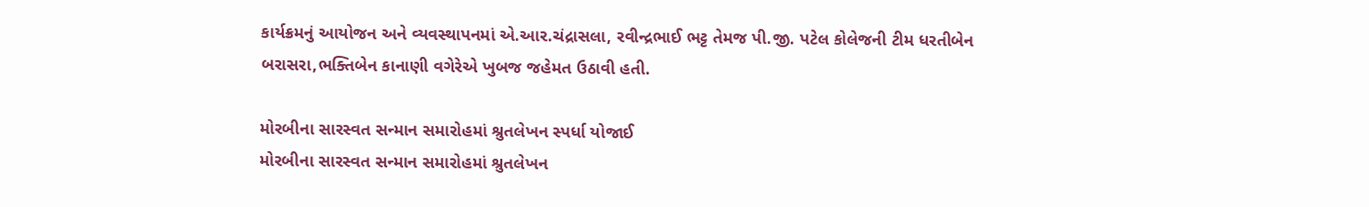કાર્યક્રમનું આયોજન અને વ્યવસ્થાપનમાં એ.આર.ચંદ્રાસલા, રવીન્દ્રભાઈ ભટ્ટ તેમજ પી.જી. પટેલ કોલેજની ટીમ ધરતીબેન બરાસરા,ભક્તિબેન કાનાણી વગેરેએ ખુબજ જહેમત ઉઠાવી હતી.

મોરબીના સારસ્વત સન્માન સમારોહમાં શ્રુતલેખન સ્પર્ધા યોજાઈ
મોરબીના સારસ્વત સન્માન સમારોહમાં શ્રુતલેખન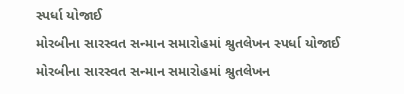સ્પર્ધા યોજાઈ
મોરબીના સારસ્વત સન્માન સમારોહમાં શ્રુતલેખન સ્પર્ધા યોજાઈ
મોરબીના સારસ્વત સન્માન સમારોહમાં શ્રુતલેખન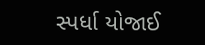સ્પર્ધા યોજાઈ